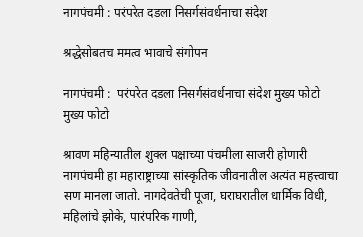नागपंचमी : परंपरेत दडला निसर्गसंवर्धनाचा संदेश

श्रद्धेसोबतच ममत्व भावाचे संगोपन

नागपंचमी :  परंपरेत दडला निसर्गसंवर्धनाचा संदेश मुख्य फोटो
मुख्य फोटो

श्रावण महिन्यातील शुक्ल पक्षाच्या पंचमीला साजरी होणारी नागपंचमी हा महाराष्ट्राच्या सांस्कृतिक जीवनातील अत्यंत महत्त्वाचा सण मानला जातो. नागदेवतेची पूजा, घराघरातील धार्मिक विधी, महिलांचे झोके, पारंपरिक गाणी,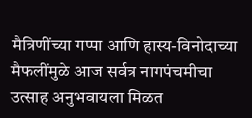मैत्रिणींच्या गप्पा आणि हास्य-विनोदाच्या मैफलींमुळे आज सर्वत्र नागपंचमीचा उत्साह अनुभवायला मिळत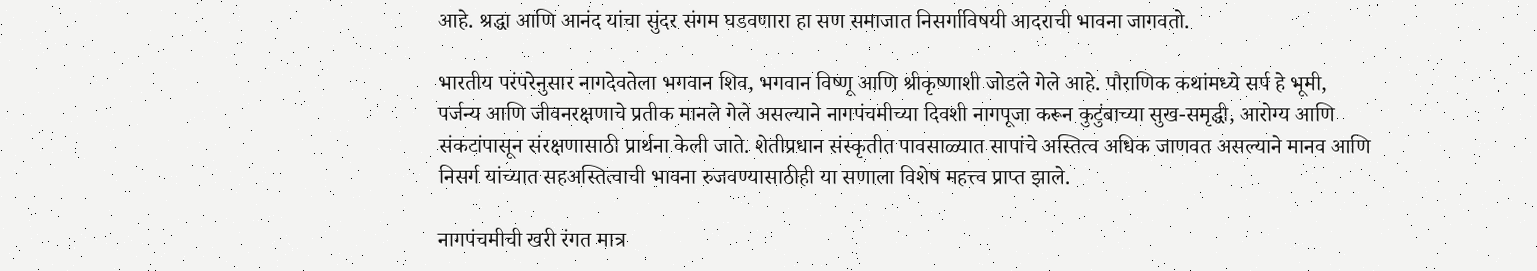आहे. श्रद्धा आणि आनंद यांचा सुंदर संगम घडवणारा हा सण समाजात निसर्गाविषयी आदराची भावना जागवतो.

भारतीय परंपरेनुसार नागदेवतेला भगवान शिव, भगवान विष्णू आणि श्रीकृष्णाशी जोडले गेले आहे. पौराणिक कथांमध्ये सर्प हे भूमी, पर्जन्य आणि जीवनरक्षणाचे प्रतीक मानले गेले असल्याने नागपंचमीच्या दिवशी नागपूजा करून कुटुंबाच्या सुख-समृद्धी, आरोग्य आणि संकटांपासून संरक्षणासाठी प्रार्थना केली जाते. शेतीप्रधान संस्कृतीत पावसाळ्यात सापांचे अस्तित्व अधिक जाणवत असल्याने मानव आणि निसर्ग यांच्यात सहअस्तित्वाची भावना रुजवण्यासाठीही या सणाला विशेष महत्त्व प्राप्त झाले.

नागपंचमीची खरी रंगत मात्र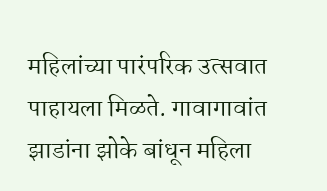महिलांच्या पारंपरिक उत्सवात पाहायला मिळते. गावागावांत झाडांना झोके बांधून महिला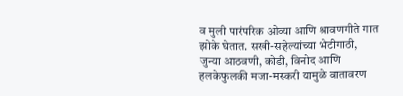व मुली पारंपरिक ओव्या आणि श्रावणगीते गात झोके घेतात. सखी-सहेल्यांच्या भेटीगाठी, जुन्या आठवणी, कोडी, विनोद आणि हलकेफुलकी मजा-मस्करी यामुळे वातावरण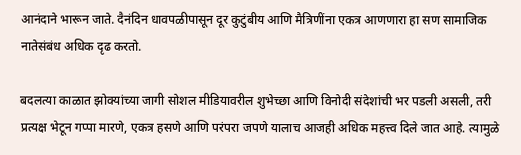आनंदाने भारून जाते. दैनंदिन धावपळीपासून दूर कुटुंबीय आणि मैत्रिणींना एकत्र आणणारा हा सण सामाजिक नातेसंबंध अधिक दृढ करतो.

बदलत्या काळात झोक्यांच्या जागी सोशल मीडियावरील शुभेच्छा आणि विनोदी संदेशांची भर पडली असली, तरी प्रत्यक्ष भेटून गप्पा मारणे, एकत्र हसणे आणि परंपरा जपणे यालाच आजही अधिक महत्त्व दिले जात आहे. त्यामुळे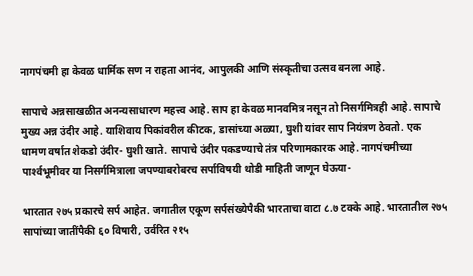नागपंचमी हा केवळ धार्मिक सण न राहता आनंद, आपुलकी आणि संस्कृतीचा उत्सव बनला आहे.

सापाचे अन्नसाखळीत अनन्यसाधारण महत्त्व आहे. साप हा केवळ मानवमित्र नसून तो निसर्गमित्रही आहे. सापाचे मुख्य अन्न उंदीर आहे. याशिवाय पिकांवरील कीटक, डासांच्या अळ्या, घुशी यांवर साप नियंत्रण ठेवतो. एक धामण वर्षात शेकडो उंदीर- घुशी खाते. सापाचे उंदीर पकडण्याचे तंत्र परिणामकारक आहे. नागपंचमीच्या पार्श्‍वभूमीवर या निसर्गमित्राला जपण्याबरोबरच सर्पाविषयी थोडी माहिती जाणून घेऊया-

भारतात २७५ प्रकारचे सर्प आहेत. जगातील एकूण सर्पसंख्येपैकी भारताचा वाटा ८.७ टक्के आहे. भारतातील २७५ सापांच्या जातींपैकी ६० विषारी, उर्वरित २१५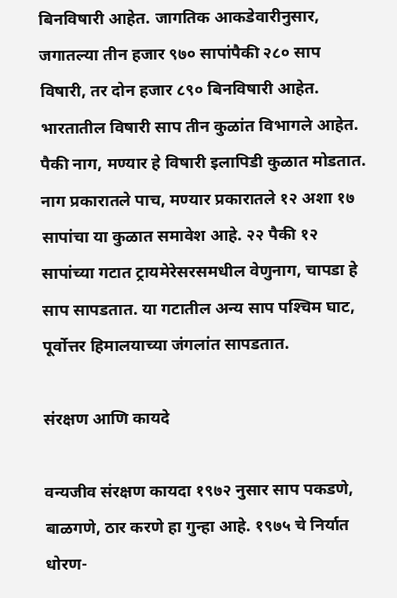बिनविषारी आहेत. जागतिक आकडेवारीनुसार, जगातल्या तीन हजार ९७० सापांपैकी २८० साप विषारी, तर दोन हजार ८९० बिनविषारी आहेत. भारतातील विषारी साप तीन कुळांत विभागले आहेत. पैकी नाग, मण्यार हे विषारी इलापिडी कुळात मोडतात. नाग प्रकारातले पाच, मण्यार प्रकारातले १२ अशा १७ सापांचा या कुळात समावेश आहे. २२ पैकी १२ सापांच्या गटात ट्रायमेरेसरसमधील वेणुनाग, चापडा हे साप सापडतात. या गटातील अन्य साप पश्‍चिम घाट, पूर्वोत्तर हिमालयाच्या जंगलांत सापडतात.

संरक्षण आणि कायदे

वन्यजीव संरक्षण कायदा १९७२ नुसार साप पकडणे, बाळगणे, ठार करणे हा गुन्हा आहे. १९७५ चे निर्यात धोरण-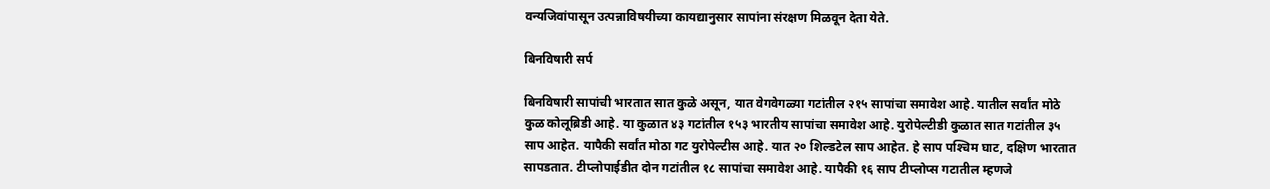वन्यजिवांपासून उत्पन्नाविषयीच्या कायद्यानुसार सापांना संरक्षण मिळवून देता येते.

बिनविषारी सर्प

बिनविषारी सापांची भारतात सात कुळे असून, यात वेगवेगळ्या गटांतील २१५ सापांचा समावेश आहे. यातील सर्वांत मोठे कुळ कोलूब्रिडी आहे. या कुळात ४३ गटांतील १५३ भारतीय सापांचा समावेश आहे. युरोपेल्टीडी कुळात सात गटांतील ३५ साप आहेत. यापैकी सर्वांत मोठा गट युरोपेल्टीस आहे. यात २० शिल्डटेल साप आहेत. हे साप पश्‍चिम घाट, दक्षिण भारतात सापडतात. टीप्लोपाईडीत दोन गटांतील १८ सापांचा समावेश आहे. यापैकी १६ साप टीप्लोप्स गटातील म्हणजे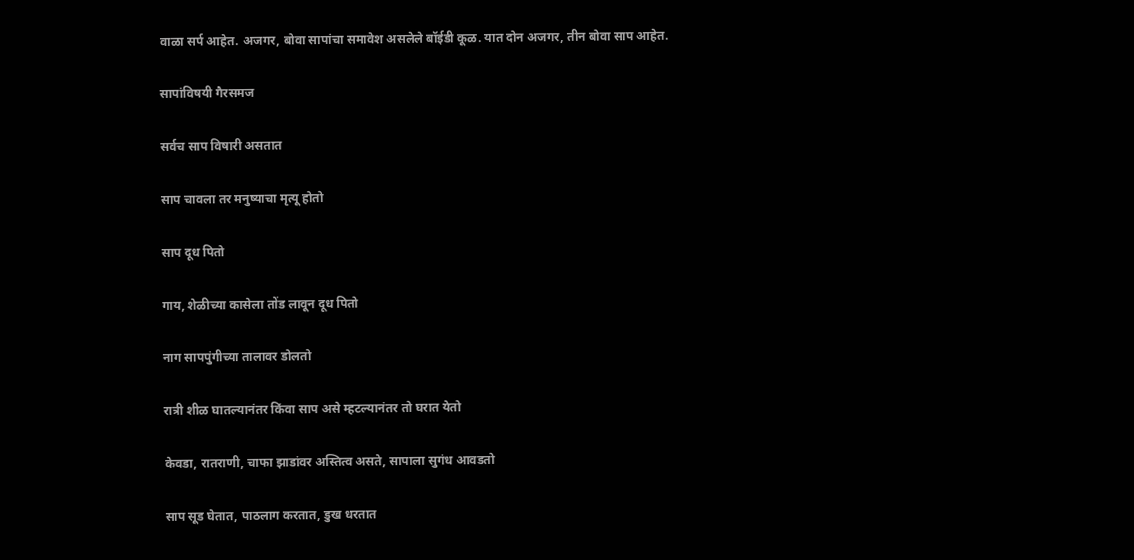वाळा सर्प आहेत. अजगर, बोवा सापांचा समावेश असलेले बॉईडी कूळ. यात दोन अजगर, तीन बोवा साप आहेत.

सापांविषयी गैरसमज

सर्वच साप विषारी असतात

साप चावला तर मनुष्याचा मृत्यू होतो

साप दूध पितो

गाय, शेळीच्या कासेला तोंड लावून दूध पितो

नाग सापपुंगीच्या तालावर डोलतो

रात्री शीळ घातल्यानंतर किंवा साप असे म्हटल्यानंतर तो घरात येतो

केवडा, रातराणी, चाफा झाडांवर अस्तित्व असते, सापाला सुगंध आवडतो

साप सूड घेतात, पाठलाग करतात, डुख धरतात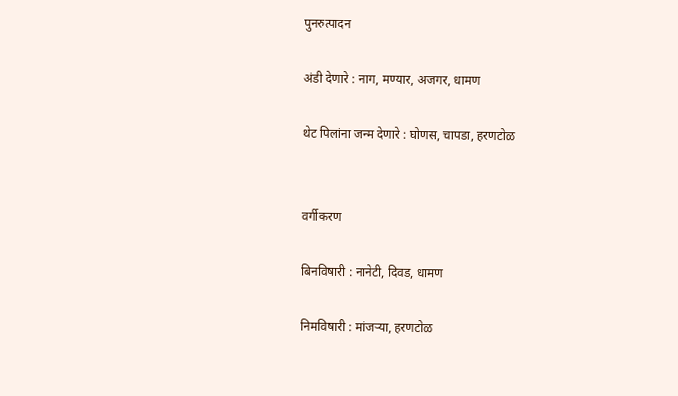पुनरुत्पादन

अंडी देणारे : नाग, मण्यार, अजगर, धामण

थेट पिलांना जन्म देणारे : घोणस, चापडा, हरणटोळ


वर्गीकरण

बिनविषारी : नानेटी, दिवड, धामण

निमविषारी : मांजऱ्या, हरणटोळ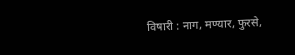विषारी : नाग, मण्यार, फुरसे,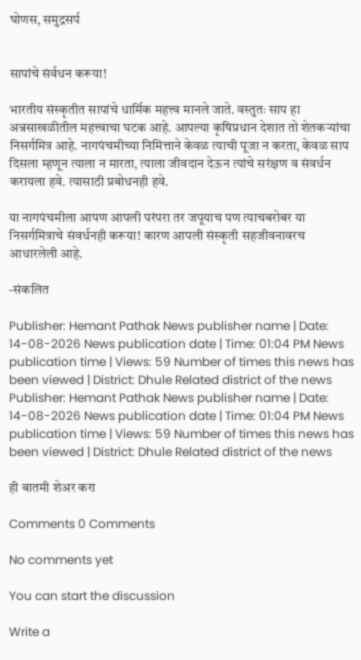घोणस, समुद्रसर्प


सापांचे संर्वधन करूया!

भारतीय संस्कृतीत सापांचे धार्मिक महत्त्व मानले जाते. वस्तुतः साप हा अन्नसाखळीतील महत्त्वाचा घटक आहे. आपल्या कृषिप्रधान देशात तो शेतकऱ्यांचा निसर्गमित्र आहे. नागपंचमीच्या निमित्ताने केवळ त्याची पूजा न करता, केवळ साप दिसला म्हणून त्याला न मारता, त्याला जीवदान देऊन त्यांचे सरंक्षण व संवर्धन करायला हवे. त्यासाठी प्रबोधनही हवे.

या नागपंचमीला आपण आपली परंपरा तर जपूयाच पण त्याचबरोबर या निसर्गमित्राचे संवर्धनही करूया! कारण आपली संस्कृती सहजीवनावरच आधारलेली आहे.

-संकलित

Publisher: Hemant Pathak News publisher name | Date: 14-08-2026 News publication date | Time: 01:04 PM News publication time | Views: 59 Number of times this news has been viewed | District: Dhule Related district of the news
Publisher: Hemant Pathak News publisher name | Date: 14-08-2026 News publication date | Time: 01:04 PM News publication time | Views: 59 Number of times this news has been viewed | District: Dhule Related district of the news

ही बातमी शेअर करा

Comments 0 Comments

No comments yet

You can start the discussion

Write a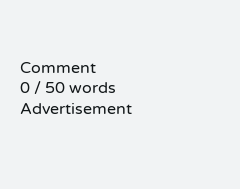Comment
0 / 50 words
Advertisement